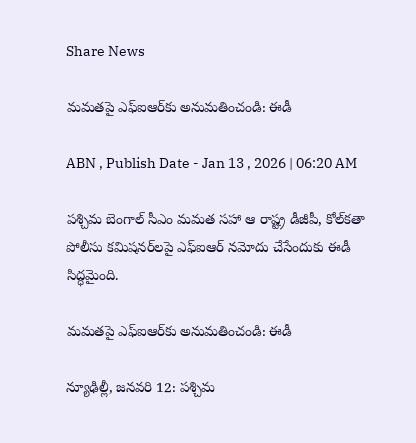Share News

మమతపై ఎఫ్‌ఐఆర్‌కు అనుమతించండి: ఈడీ

ABN , Publish Date - Jan 13 , 2026 | 06:20 AM

పశ్చిమ బెంగాల్‌ సీఎం మమత సహా ఆ రాష్ట్ర డీజీపీ, కోల్‌కతా పోలీసు కమిషనర్‌లపై ఎఫ్‌ఐఆర్‌ నమోదు చేసేందుకు ఈడీ సిద్ధమైంది.

మమతపై ఎఫ్‌ఐఆర్‌కు అనుమతించండి: ఈడీ

న్యూఢిల్లీ, జనవరి 12: పశ్చిమ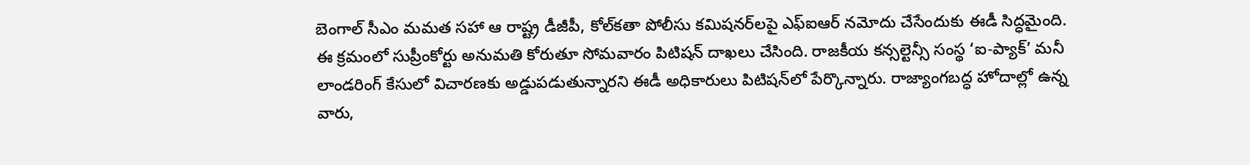బెంగాల్‌ సీఎం మమత సహా ఆ రాష్ట్ర డీజీపీ, కోల్‌కతా పోలీసు కమిషనర్‌లపై ఎఫ్‌ఐఆర్‌ నమోదు చేసేందుకు ఈడీ సిద్ధమైంది. ఈ క్రమంలో సుప్రీంకోర్టు అనుమతి కోరుతూ సోమవారం పిటిషన్‌ దాఖలు చేసింది. రాజకీయ కన్సల్టెన్సీ సంస్థ ‘ఐ-ప్యాక్‌’ మనీ లాండరింగ్‌ కేసులో విచారణకు అడ్డుపడుతున్నారని ఈడీ అధికారులు పిటిషన్‌లో పేర్కొన్నారు. రాజ్యాంగబద్ధ హోదాల్లో ఉన్న వారు,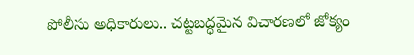పోలీసు అధికారులు.. చట్టబద్ధమైన విచారణలో జోక్యం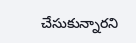చేసుకున్నారని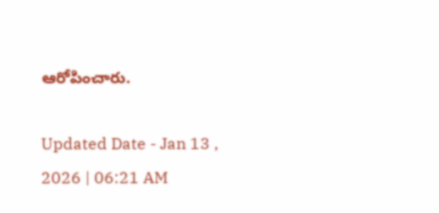ఆరోపించారు.

Updated Date - Jan 13 , 2026 | 06:21 AM